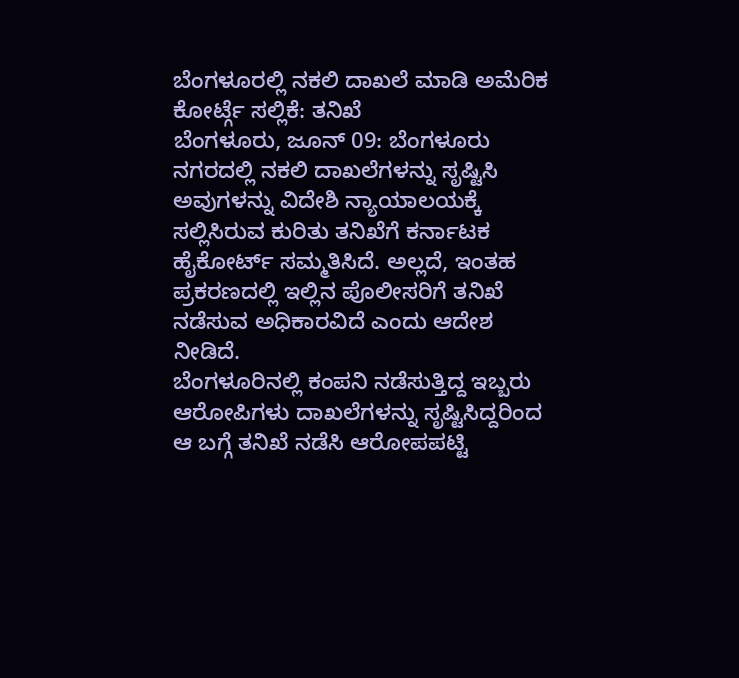ಬೆಂಗಳೂರಲ್ಲಿ ನಕಲಿ ದಾಖಲೆ ಮಾಡಿ ಅಮೆರಿಕ ಕೋರ್ಟ್ಗೆ ಸಲ್ಲಿಕೆ: ತನಿಖೆ
ಬೆಂಗಳೂರು, ಜೂನ್ 09: ಬೆಂಗಳೂರು ನಗರದಲ್ಲಿ ನಕಲಿ ದಾಖಲೆಗಳನ್ನು ಸೃಷ್ಟಿಸಿ ಅವುಗಳನ್ನು ವಿದೇಶಿ ನ್ಯಾಯಾಲಯಕ್ಕೆ ಸಲ್ಲಿಸಿರುವ ಕುರಿತು ತನಿಖೆಗೆ ಕರ್ನಾಟಕ ಹೈಕೋರ್ಟ್ ಸಮ್ಮತಿಸಿದೆ. ಅಲ್ಲದೆ, ಇಂತಹ ಪ್ರಕರಣದಲ್ಲಿ ಇಲ್ಲಿನ ಪೊಲೀಸರಿಗೆ ತನಿಖೆ ನಡೆಸುವ ಅಧಿಕಾರವಿದೆ ಎಂದು ಆದೇಶ ನೀಡಿದೆ.
ಬೆಂಗಳೂರಿನಲ್ಲಿ ಕಂಪನಿ ನಡೆಸುತ್ತಿದ್ದ ಇಬ್ಬರು ಆರೋಪಿಗಳು ದಾಖಲೆಗಳನ್ನು ಸೃಷ್ಟಿಸಿದ್ದರಿಂದ ಆ ಬಗ್ಗೆ ತನಿಖೆ ನಡೆಸಿ ಆರೋಪಪಟ್ಟಿ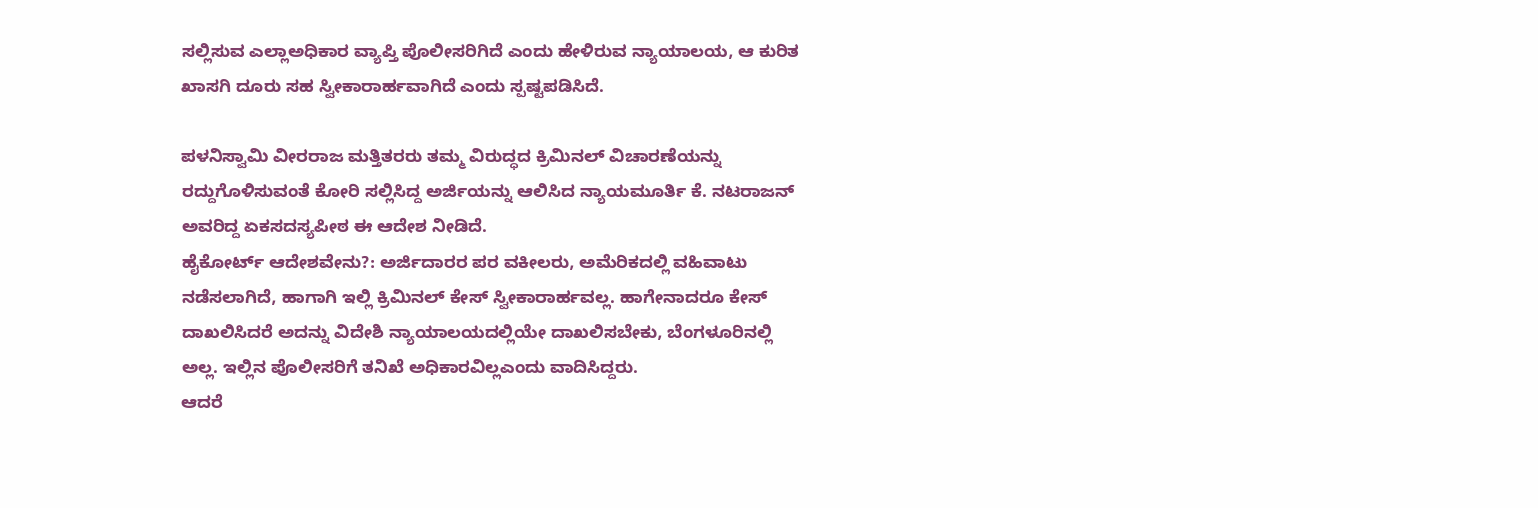ಸಲ್ಲಿಸುವ ಎಲ್ಲಾಅಧಿಕಾರ ವ್ಯಾಪ್ತಿ ಪೊಲೀಸರಿಗಿದೆ ಎಂದು ಹೇಳಿರುವ ನ್ಯಾಯಾಲಯ, ಆ ಕುರಿತ ಖಾಸಗಿ ದೂರು ಸಹ ಸ್ವೀಕಾರಾರ್ಹವಾಗಿದೆ ಎಂದು ಸ್ಪಷ್ಟಪಡಿಸಿದೆ.

ಪಳನಿಸ್ವಾಮಿ ವೀರರಾಜ ಮತ್ತಿತರರು ತಮ್ಮ ವಿರುದ್ಧದ ಕ್ರಿಮಿನಲ್ ವಿಚಾರಣೆಯನ್ನು ರದ್ದುಗೊಳಿಸುವಂತೆ ಕೋರಿ ಸಲ್ಲಿಸಿದ್ದ ಅರ್ಜಿಯನ್ನು ಆಲಿಸಿದ ನ್ಯಾಯಮೂರ್ತಿ ಕೆ. ನಟರಾಜನ್ ಅವರಿದ್ದ ಏಕಸದಸ್ಯಪೀಠ ಈ ಆದೇಶ ನೀಡಿದೆ.
ಹೈಕೋರ್ಟ್ ಆದೇಶವೇನು?: ಅರ್ಜಿದಾರರ ಪರ ವಕೀಲರು, ಅಮೆರಿಕದಲ್ಲಿ ವಹಿವಾಟು ನಡೆಸಲಾಗಿದೆ, ಹಾಗಾಗಿ ಇಲ್ಲಿ ಕ್ರಿಮಿನಲ್ ಕೇಸ್ ಸ್ವೀಕಾರಾರ್ಹವಲ್ಲ. ಹಾಗೇನಾದರೂ ಕೇಸ್ ದಾಖಲಿಸಿದರೆ ಅದನ್ನು ವಿದೇಶಿ ನ್ಯಾಯಾಲಯದಲ್ಲಿಯೇ ದಾಖಲಿಸಬೇಕು, ಬೆಂಗಳೂರಿನಲ್ಲಿ ಅಲ್ಲ. ಇಲ್ಲಿನ ಪೊಲೀಸರಿಗೆ ತನಿಖೆ ಅಧಿಕಾರವಿಲ್ಲಎಂದು ವಾದಿಸಿದ್ದರು.
ಆದರೆ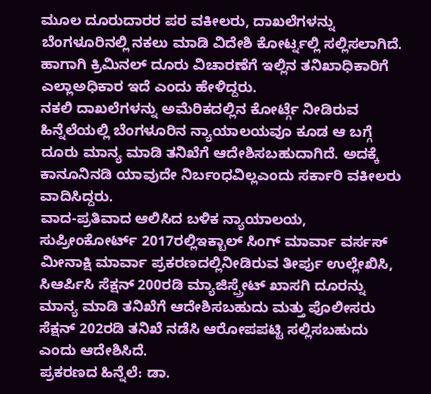ಮೂಲ ದೂರುದಾರರ ಪರ ವಕೀಲರು, ದಾಖಲೆಗಳನ್ನು ಬೆಂಗಳೂರಿನಲ್ಲಿ ನಕಲು ಮಾಡಿ ವಿದೇಶಿ ಕೋರ್ಟ್ನಲ್ಲಿ ಸಲ್ಲಿಸಲಾಗಿದೆ. ಹಾಗಾಗಿ ಕ್ರಿಮಿನಲ್ ದೂರು ವಿಚಾರಣೆಗೆ ಇಲ್ಲಿನ ತನಿಖಾಧಿಕಾರಿಗೆ ಎಲ್ಲಾಅಧಿಕಾರ ಇದೆ ಎಂದು ಹೇಳಿದ್ದರು.
ನಕಲಿ ದಾಖಲೆಗಳನ್ನು ಅಮೆರಿಕದಲ್ಲಿನ ಕೋರ್ಟ್ಗೆ ನೀಡಿರುವ ಹಿನ್ನೆಲೆಯಲ್ಲಿ ಬೆಂಗಳೂರಿನ ನ್ಯಾಯಾಲಯವೂ ಕೂಡ ಆ ಬಗ್ಗೆ ದೂರು ಮಾನ್ಯ ಮಾಡಿ ತನಿಖೆಗೆ ಆದೇಶಿಸಬಹುದಾಗಿದೆ. ಅದಕ್ಕೆ ಕಾನೂನಿನಡಿ ಯಾವುದೇ ನಿರ್ಬಂಧವಿಲ್ಲಎಂದು ಸರ್ಕಾರಿ ವಕೀಲರು ವಾದಿಸಿದ್ದರು.
ವಾದ-ಪ್ರತಿವಾದ ಆಲಿಸಿದ ಬಳಿಕ ನ್ಯಾಯಾಲಯ, ಸುಪ್ರೀಂಕೋರ್ಟ್ 2017ರಲ್ಲಿಇಕ್ಬಾಲ್ ಸಿಂಗ್ ಮಾರ್ವಾ ವರ್ಸಸ್ ಮೀನಾಕ್ಷಿ ಮಾರ್ವಾ ಪ್ರಕರಣದಲ್ಲಿನೀಡಿರುವ ತೀರ್ಪು ಉಲ್ಲೇಖಿಸಿ, ಸಿಆರ್ಪಿಸಿ ಸೆಕ್ಷನ್ 200ರಡಿ ಮ್ಯಾಜಿಸ್ಪ್ರೇಟ್ ಖಾಸಗಿ ದೂರನ್ನು ಮಾನ್ಯ ಮಾಡಿ ತನಿಖೆಗೆ ಆದೇಶಿಸಬಹುದು ಮತ್ತು ಪೊಲೀಸರು ಸೆಕ್ಷನ್ 202ರಡಿ ತನಿಖೆ ನಡೆಸಿ ಆರೋಪಪಟ್ಟಿ ಸಲ್ಲಿಸಬಹುದು ಎಂದು ಆದೇಶಿಸಿದೆ.
ಪ್ರಕರಣದ ಹಿನ್ನೆಲೆ: ಡಾ.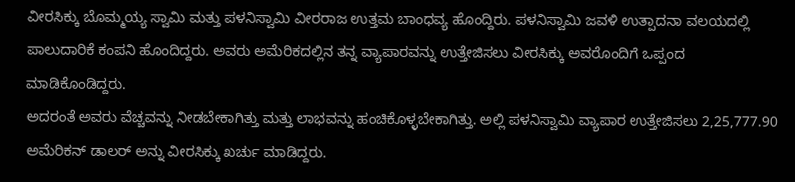ವೀರಸಿಕ್ಕು ಬೊಮ್ಮಯ್ಯ ಸ್ವಾಮಿ ಮತ್ತು ಪಳನಿಸ್ವಾಮಿ ವೀರರಾಜ ಉತ್ತಮ ಬಾಂಧವ್ಯ ಹೊಂದ್ದಿರು. ಪಳನಿಸ್ವಾಮಿ ಜವಳಿ ಉತ್ಪಾದನಾ ವಲಯದಲ್ಲಿ ಪಾಲುದಾರಿಕೆ ಕಂಪನಿ ಹೊಂದಿದ್ದರು. ಅವರು ಅಮೆರಿಕದಲ್ಲಿನ ತನ್ನ ವ್ಯಾಪಾರವನ್ನು ಉತ್ತೇಜಿಸಲು ವೀರಸಿಕ್ಕು ಅವರೊಂದಿಗೆ ಒಪ್ಪಂದ ಮಾಡಿಕೊಂಡಿದ್ದರು.
ಅದರಂತೆ ಅವರು ವೆಚ್ಚವನ್ನು ನೀಡಬೇಕಾಗಿತ್ತು ಮತ್ತು ಲಾಭವನ್ನು ಹಂಚಿಕೊಳ್ಳಬೇಕಾಗಿತ್ತು. ಅಲ್ಲಿ ಪಳನಿಸ್ವಾಮಿ ವ್ಯಾಪಾರ ಉತ್ತೇಜಿಸಲು 2,25,777.90 ಅಮೆರಿಕನ್ ಡಾಲರ್ ಅನ್ನು ವೀರಸಿಕ್ಕು ಖರ್ಚು ಮಾಡಿದ್ದರು.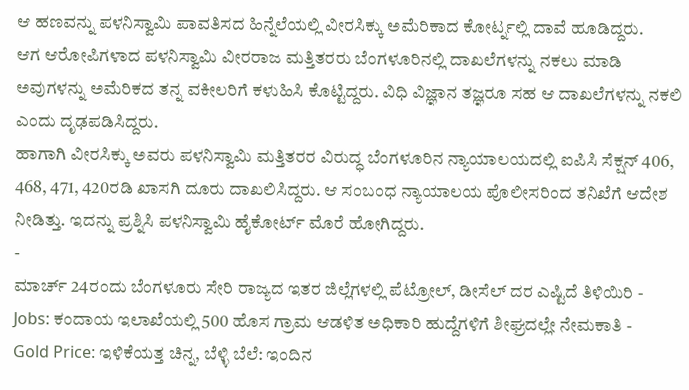ಆ ಹಣವನ್ನು ಪಳನಿಸ್ವಾಮಿ ಪಾವತಿಸದ ಹಿನ್ನೆಲೆಯಲ್ಲಿ ವೀರಸಿಕ್ಕು ಅಮೆರಿಕಾದ ಕೋರ್ಟ್ನಲ್ಲಿ ದಾವೆ ಹೂಡಿದ್ದರು.
ಆಗ ಆರೋಪಿಗಳಾದ ಪಳನಿಸ್ವಾಮಿ ವೀರರಾಜ ಮತ್ತಿತರರು ಬೆಂಗಳೂರಿನಲ್ಲಿ ದಾಖಲೆಗಳನ್ನು ನಕಲು ಮಾಡಿ ಅವುಗಳನ್ನು ಅಮೆರಿಕದ ತನ್ನ ವಕೀಲರಿಗೆ ಕಳುಹಿಸಿ ಕೊಟ್ಟಿದ್ದರು. ವಿಧಿ ವಿಜ್ಞಾನ ತಜ್ಞರೂ ಸಹ ಆ ದಾಖಲೆಗಳನ್ನು ನಕಲಿ ಎಂದು ದೃಢಪಡಿಸಿದ್ದರು.
ಹಾಗಾಗಿ ವೀರಸಿಕ್ಕು ಅವರು ಪಳನಿಸ್ವಾಮಿ ಮತ್ತಿತರರ ವಿರುದ್ಧ ಬೆಂಗಳೂರಿನ ನ್ಯಾಯಾಲಯದಲ್ಲಿ ಐಪಿಸಿ ಸೆಕ್ಷನ್ 406, 468, 471, 420ರಡಿ ಖಾಸಗಿ ದೂರು ದಾಖಲಿಸಿದ್ದರು. ಆ ಸಂಬಂಧ ನ್ಯಾಯಾಲಯ ಪೊಲೀಸರಿಂದ ತನಿಖೆಗೆ ಆದೇಶ ನೀಡಿತ್ತು. ಇದನ್ನು ಪ್ರಶ್ನಿಸಿ ಪಳನಿಸ್ವಾಮಿ ಹೈಕೋರ್ಟ್ ಮೊರೆ ಹೋಗಿದ್ದರು.
-
ಮಾರ್ಚ್ 24ರಂದು ಬೆಂಗಳೂರು ಸೇರಿ ರಾಜ್ಯದ ಇತರ ಜಿಲ್ಲೆಗಳಲ್ಲಿ ಪೆಟ್ರೋಲ್, ಡೀಸೆಲ್ ದರ ಎಷ್ಟಿದೆ ತಿಳಿಯಿರಿ -
Jobs: ಕಂದಾಯ ಇಲಾಖೆಯಲ್ಲಿ 500 ಹೊಸ ಗ್ರಾಮ ಆಡಳಿತ ಅಧಿಕಾರಿ ಹುದ್ದೆಗಳಿಗೆ ಶೀಘ್ರದಲ್ಲೇ ನೇಮಕಾತಿ -
Gold Price: ಇಳಿಕೆಯತ್ತ ಚಿನ್ನ, ಬೆಳ್ಳಿ ಬೆಲೆ: ಇಂದಿನ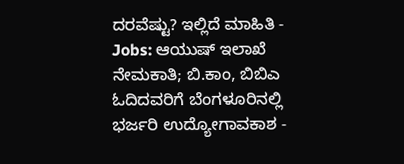ದರವೆಷ್ಟು? ಇಲ್ಲಿದೆ ಮಾಹಿತಿ -
Jobs: ಆಯುಷ್ ಇಲಾಖೆ ನೇಮಕಾತಿ; ಬಿ.ಕಾಂ, ಬಿಬಿಎ ಓದಿದವರಿಗೆ ಬೆಂಗಳೂರಿನಲ್ಲಿ ಭರ್ಜರಿ ಉದ್ಯೋಗಾವಕಾಶ -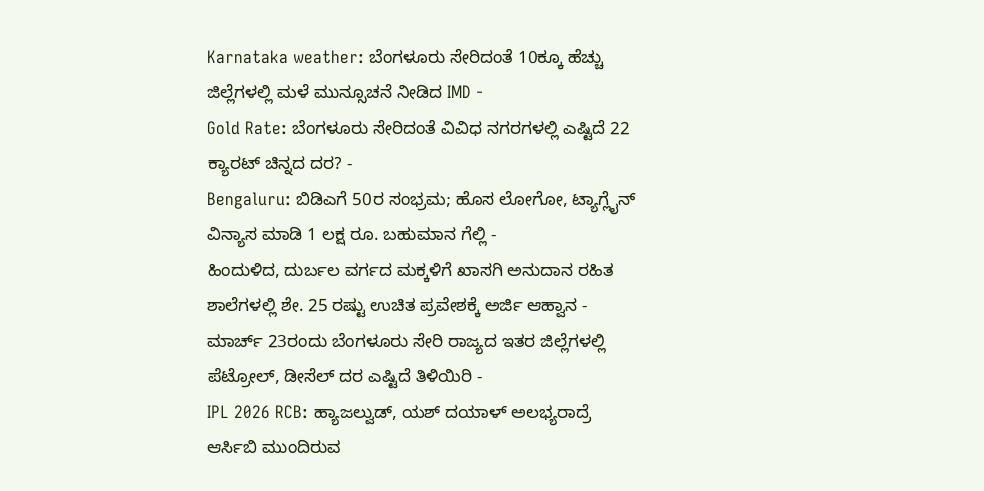Karnataka weather: ಬೆಂಗಳೂರು ಸೇರಿದಂತೆ 10ಕ್ಕೂ ಹೆಚ್ಚು ಜಿಲ್ಲೆಗಳಲ್ಲಿ ಮಳೆ ಮುನ್ಸೂಚನೆ ನೀಡಿದ IMD -
Gold Rate: ಬೆಂಗಳೂರು ಸೇರಿದಂತೆ ವಿವಿಧ ನಗರಗಳಲ್ಲಿ ಎಷ್ಟಿದೆ 22 ಕ್ಯಾರಟ್ ಚಿನ್ನದ ದರ? -
Bengaluru: ಬಿಡಿಎಗೆ 50ರ ಸಂಭ್ರಮ; ಹೊಸ ಲೋಗೋ, ಟ್ಯಾಗ್ಲೈನ್ ವಿನ್ಯಾಸ ಮಾಡಿ 1 ಲಕ್ಷ ರೂ. ಬಹುಮಾನ ಗೆಲ್ಲಿ -
ಹಿಂದುಳಿದ, ದುರ್ಬಲ ವರ್ಗದ ಮಕ್ಕಳಿಗೆ ಖಾಸಗಿ ಅನುದಾನ ರಹಿತ ಶಾಲೆಗಳಲ್ಲಿ ಶೇ. 25 ರಷ್ಟು ಉಚಿತ ಪ್ರವೇಶಕ್ಕೆ ಅರ್ಜಿ ಆಹ್ವಾನ -
ಮಾರ್ಚ್ 23ರಂದು ಬೆಂಗಳೂರು ಸೇರಿ ರಾಜ್ಯದ ಇತರ ಜಿಲ್ಲೆಗಳಲ್ಲಿ ಪೆಟ್ರೋಲ್, ಡೀಸೆಲ್ ದರ ಎಷ್ಟಿದೆ ತಿಳಿಯಿರಿ -
IPL 2026 RCB: ಹ್ಯಾಜಲ್ವುಡ್, ಯಶ್ ದಯಾಳ್ ಅಲಭ್ಯರಾದ್ರೆ ಆರ್ಸಿಬಿ ಮುಂದಿರುವ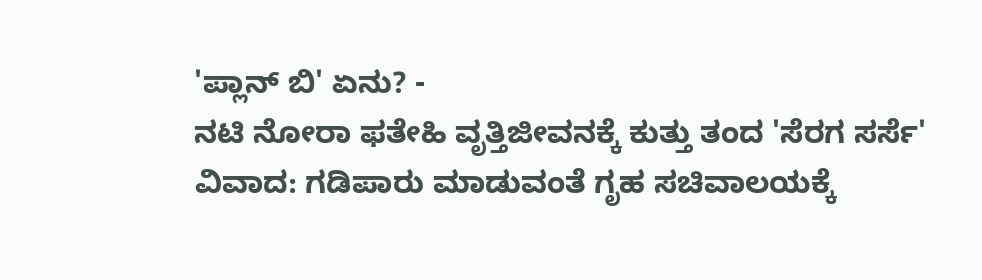'ಪ್ಲಾನ್ ಬಿ' ಏನು? -
ನಟಿ ನೋರಾ ಫತೇಹಿ ವೃತ್ತಿಜೀವನಕ್ಕೆ ಕುತ್ತು ತಂದ 'ಸೆರಗ ಸರ್ಸೆ' ವಿವಾದ: ಗಡಿಪಾರು ಮಾಡುವಂತೆ ಗೃಹ ಸಚಿವಾಲಯಕ್ಕೆ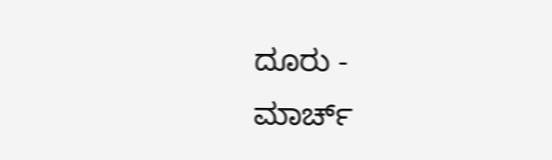ದೂರು -
ಮಾರ್ಚ್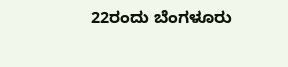22ರಂದು ಬೆಂಗಳೂರು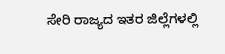ಸೇರಿ ರಾಜ್ಯದ ಇತರ ಜಿಲ್ಲೆಗಳಲ್ಲಿ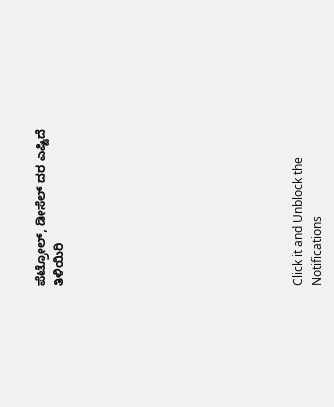ಪೆಟ್ರೋಲ್, ಡೀಸೆಲ್ ದರ ಎಷ್ಟಿದೆ ತಿಳಿಯಿರಿ












Click it and Unblock the Notifications